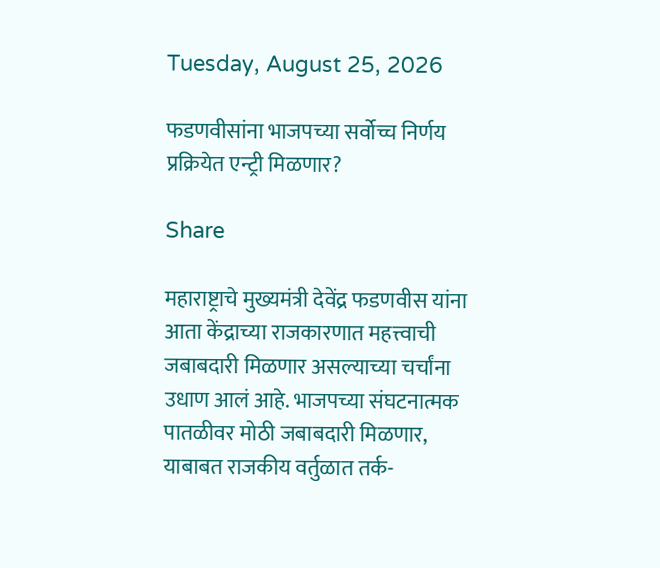Tuesday, August 25, 2026

फडणवीसांना भाजपच्या सर्वोच्च निर्णय प्रक्रियेत एन्ट्री मिळणार?

Share

महाराष्ट्राचे मुख्यमंत्री देवेंद्र फडणवीस यांना आता केंद्राच्या राजकारणात महत्त्वाची जबाबदारी मिळणार असल्याच्या चर्चांना उधाण आलं आहे. भाजपच्या संघटनात्मक पातळीवर मोठी जबाबदारी मिळणार, याबाबत राजकीय वर्तुळात तर्क-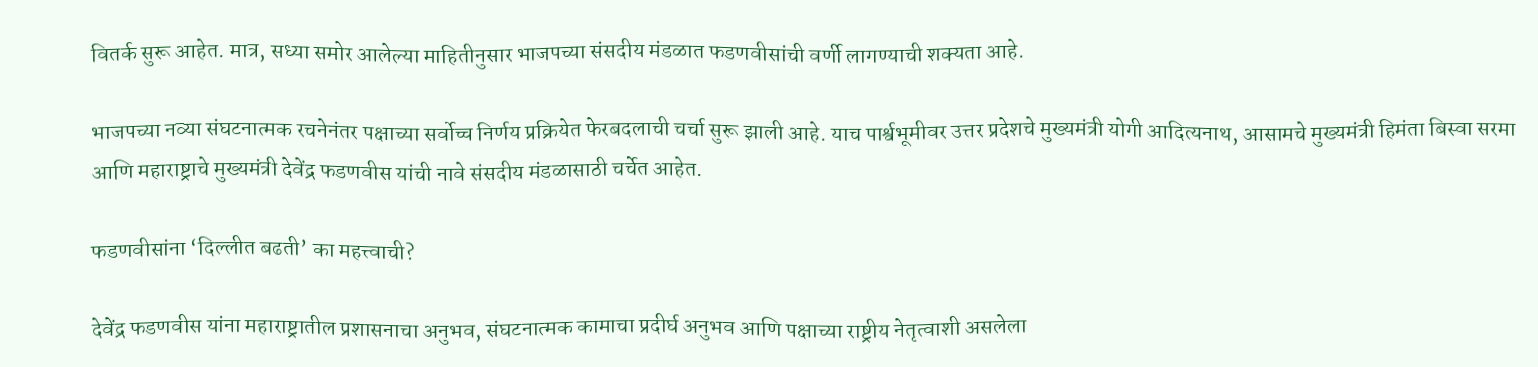वितर्क सुरू आहेत. मात्र, सध्या समोर आलेल्या माहितीनुसार भाजपच्या संसदीय मंडळात फडणवीसांची वर्णी लागण्याची शक्यता आहे.

भाजपच्या नव्या संघटनात्मक रचनेनंतर पक्षाच्या सर्वोच्च निर्णय प्रक्रियेत फेरबदलाची चर्चा सुरू झाली आहे. याच पार्श्वभूमीवर उत्तर प्रदेशचे मुख्यमंत्री योगी आदित्यनाथ, आसामचे मुख्यमंत्री हिमंता बिस्वा सरमा आणि महाराष्ट्राचे मुख्यमंत्री देवेंद्र फडणवीस यांची नावे संसदीय मंडळासाठी चर्चेत आहेत.

फडणवीसांना ‘दिल्लीत बढती’ का महत्त्वाची?

देवेंद्र फडणवीस यांना महाराष्ट्रातील प्रशासनाचा अनुभव, संघटनात्मक कामाचा प्रदीर्घ अनुभव आणि पक्षाच्या राष्ट्रीय नेतृत्वाशी असलेला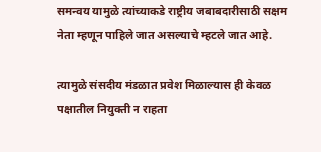समन्वय यामुळे त्यांच्याकडे राष्ट्रीय जबाबदारीसाठी सक्षम नेता म्हणून पाहिले जात असल्याचे म्हटले जात आहे.

त्यामुळे संसदीय मंडळात प्रवेश मिळाल्यास ही केवळ पक्षातील नियुक्ती न राहता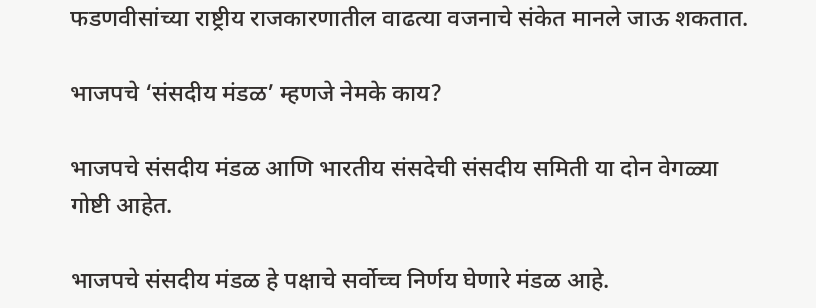फडणवीसांच्या राष्ट्रीय राजकारणातील वाढत्या वजनाचे संकेत मानले जाऊ शकतात.

भाजपचे ‘संसदीय मंडळ’ म्हणजे नेमके काय?

भाजपचे संसदीय मंडळ आणि भारतीय संसदेची संसदीय समिती या दोन वेगळ्या गोष्टी आहेत.

भाजपचे संसदीय मंडळ हे पक्षाचे सर्वोच्च निर्णय घेणारे मंडळ आहे.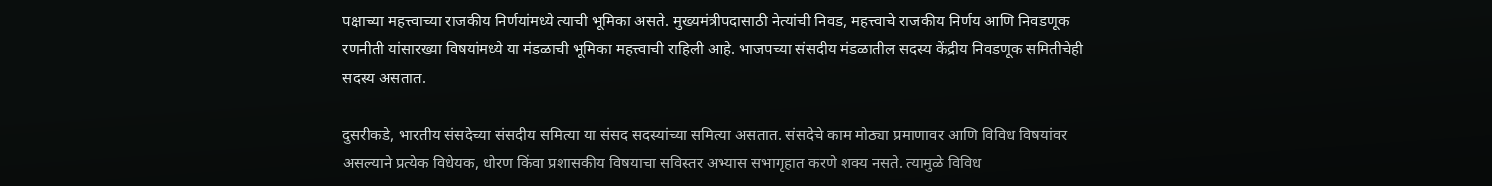पक्षाच्या महत्त्वाच्या राजकीय निर्णयांमध्ये त्याची भूमिका असते. मुख्यमंत्रीपदासाठी नेत्यांची निवड, महत्त्वाचे राजकीय निर्णय आणि निवडणूक रणनीती यांसारख्या विषयांमध्ये या मंडळाची भूमिका महत्त्वाची राहिली आहे. भाजपच्या संसदीय मंडळातील सदस्य केंद्रीय निवडणूक समितीचेही सदस्य असतात.

दुसरीकडे, भारतीय संसदेच्या संसदीय समित्या या संसद सदस्यांच्या समित्या असतात. संसदेचे काम मोठ्या प्रमाणावर आणि विविध विषयांवर असल्याने प्रत्येक विधेयक, धोरण किंवा प्रशासकीय विषयाचा सविस्तर अभ्यास सभागृहात करणे शक्य नसते. त्यामुळे विविध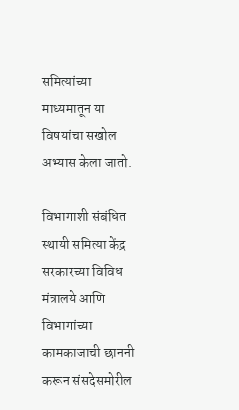समित्यांच्या माध्यमातून या विषयांचा सखोल अभ्यास केला जातो.

विभागाशी संबंधित स्थायी समित्या केंद्र सरकारच्या विविध मंत्रालये आणि विभागांच्या कामकाजाची छाननी करून संसदेसमोरील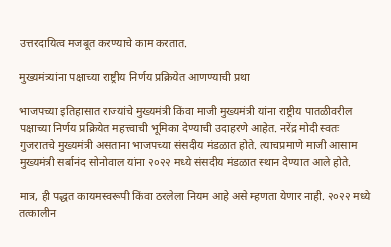उत्तरदायित्व मजबूत करण्याचे काम करतात.

मुख्यमंत्र्यांना पक्षाच्या राष्ट्रीय निर्णय प्रक्रियेत आणण्याची प्रथा

भाजपच्या इतिहासात राज्यांचे मुख्यमंत्री किंवा माजी मुख्यमंत्री यांना राष्ट्रीय पातळीवरील पक्षाच्या निर्णय प्रक्रियेत महत्त्वाची भूमिका देण्याची उदाहरणे आहेत. नरेंद्र मोदी स्वतः गुजरातचे मुख्यमंत्री असताना भाजपच्या संसदीय मंडळात होते. त्याचप्रमाणे माजी आसाम मुख्यमंत्री सर्बानंद सोनोवाल यांना २०२२ मध्ये संसदीय मंडळात स्थान देण्यात आले होते.

मात्र, ही पद्धत कायमस्वरूपी किंवा ठरलेला नियम आहे असे म्हणता येणार नाही. २०२२ मध्ये तत्कालीन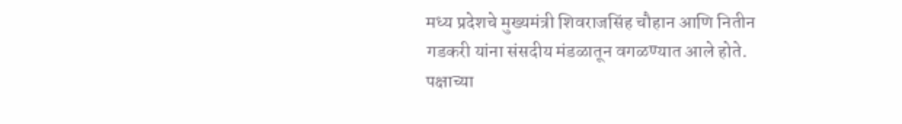मध्य प्रदेशचे मुख्यमंत्री शिवराजसिंह चौहान आणि नितीन गडकरी यांना संसदीय मंडळातून वगळण्यात आले होते. पक्षाच्या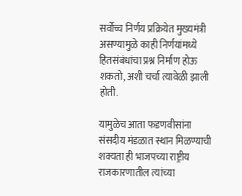सर्वोच्च निर्णय प्रक्रियेत मुख्यमंत्री असण्यामुळे काही निर्णयांमध्ये हितसंबंधांचा प्रश्न निर्माण होऊ शकतो, अशी चर्चा त्यावेळी झाली होती.

यामुळेच आता फडणवीसांना संसदीय मंडळात स्थान मिळण्याची शक्यता ही भाजपच्या राष्ट्रीय राजकारणातील त्यांच्या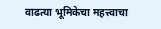वाढत्या भूमिकेचा महत्त्वाचा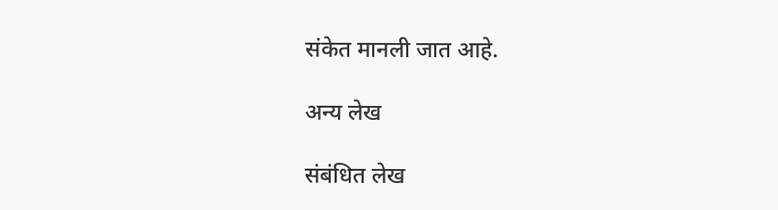संकेत मानली जात आहे.

अन्य लेख

संबंधित लेख